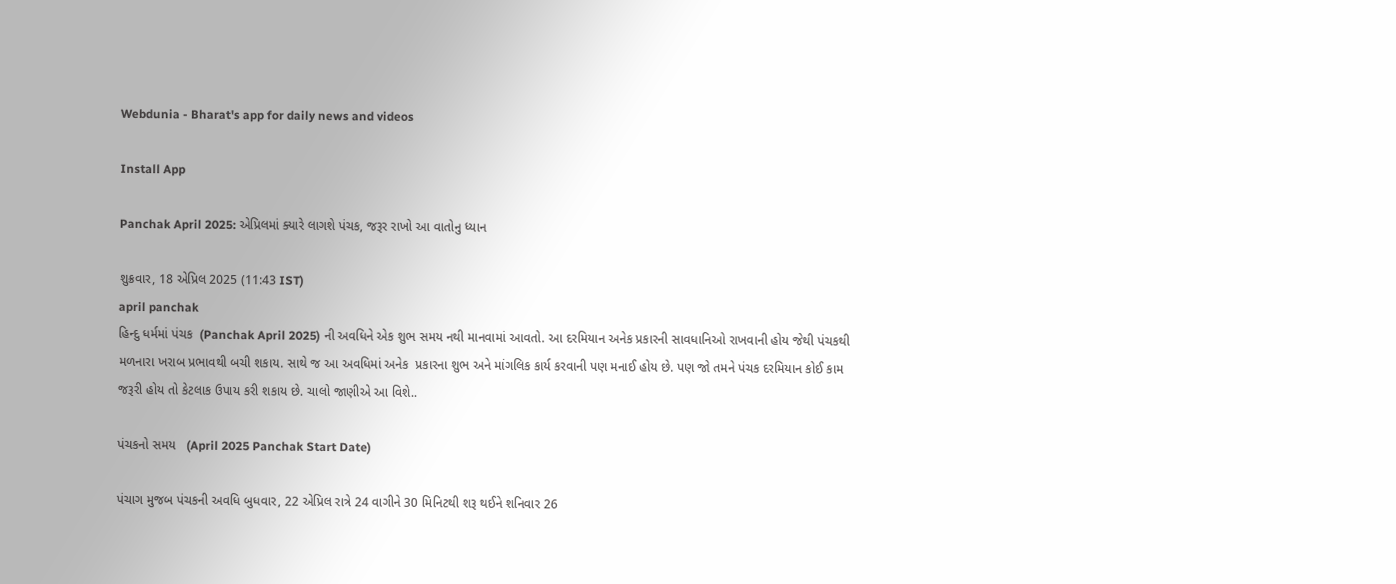Webdunia - Bharat's app for daily news and videos

Install App

Panchak April 2025: એપ્રિલમાં ક્યારે લાગશે પંચક, જરૂર રાખો આ વાતોનુ ધ્યાન

શુક્રવાર, 18 એપ્રિલ 2025 (11:43 IST)
april panchak
હિન્દુ ધર્મમાં પંચક  (Panchak April 2025) ની અવધિને એક શુભ સમય નથી માનવામાં આવતો. આ દરમિયાન અનેક પ્રકારની સાવધાનિઓ રાખવાની હોય જેથી પંચકથી મળનારા ખરાબ પ્રભાવથી બચી શકાય. સાથે જ આ અવધિમાં અનેક  પ્રકારના શુભ અને માંગલિક કાર્ય કરવાની પણ મનાઈ હોય છે. પણ જો તમને પંચક દરમિયાન કોઈ કામ જરૂરી હોય તો કેટલાક ઉપાય કરી શકાય છે. ચાલો જાણીએ આ વિશે..

પંચકનો સમય   (April 2025 Panchak Start Date)

પંચાગ મુજબ પંચકની અવધિ બુધવાર, 22 એપ્રિલ રાત્રે 24 વાગીને 30 મિનિટથી શરૂ થઈને શનિવાર 26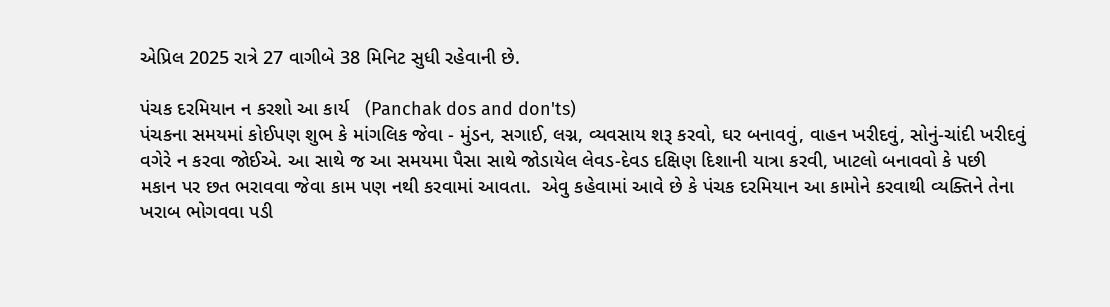એપ્રિલ 2025 રાત્રે 27 વાગીબે 38 મિનિટ સુધી રહેવાની છે.

પંચક દરમિયાન ન કરશો આ કાર્ય   (Panchak dos and don'ts)
પંચકના સમયમાં કોઈપણ શુભ કે માંગલિક જેવા - મુંડન, સગાઈ, લગ્ન, વ્યવસાય શરૂ કરવો, ઘર બનાવવું, વાહન ખરીદવું, સોનું-ચાંદી ખરીદવું વગેરે ન કરવા જોઈએ. આ સાથે જ આ સમયમા પૈસા સાથે જોડાયેલ લેવડ-દેવડ દક્ષિણ દિશાની યાત્રા કરવી, ખાટલો બનાવવો કે પછી મકાન પર છત ભરાવવા જેવા કામ પણ નથી કરવામાં આવતા.  એવુ કહેવામાં આવે છે કે પંચક દરમિયાન આ કામોને કરવાથી વ્યક્તિને તેના ખરાબ ભોગવવા પડી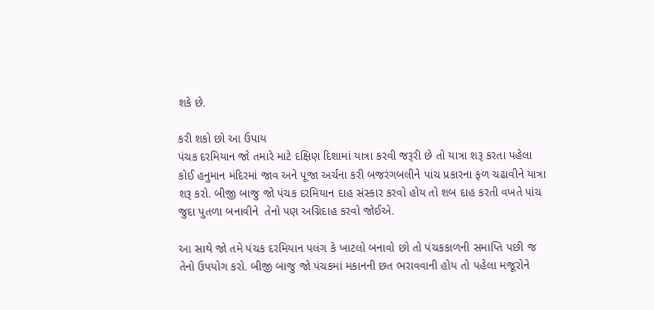શકે છે.

કરી શકો છો આ ઉપાય
પંચક દરમિયાન જો તમારે માટે દક્ષિણ દિશામાં યાત્રા કરવી જરૂરી છે તો યાત્રા શરૂ કરતા પહેલા કોઈ હનુમાન મંદિરમાં જાવ અને પૂજા અર્ચના કરી બજરંગબલીને પાંચ પ્રકારના ફળ ચઢાવીને યાત્રા શરૂ કરો. બીજી બાજુ જો પંચક દરમિયાન દાહ સંસ્કાર કરવો હોય તો શબ દાહ કરતી વખતે પાંચ જુદા પુતળા બનાવીને  તેનો પણ અગ્નિદાહ કરવો જોઈએ.

આ સાથે જો તમે પંચક દરમિયાન પલંગ કે ખાટલો બનાવો છો તો પંચકકાળની સમાપ્તિ પછી જ તેનો ઉપયોગ કરો. બીજી બાજુ જો પંચકમાં મકાનની છત ભરાવવાની હોય તો પહેલા મજૂરોને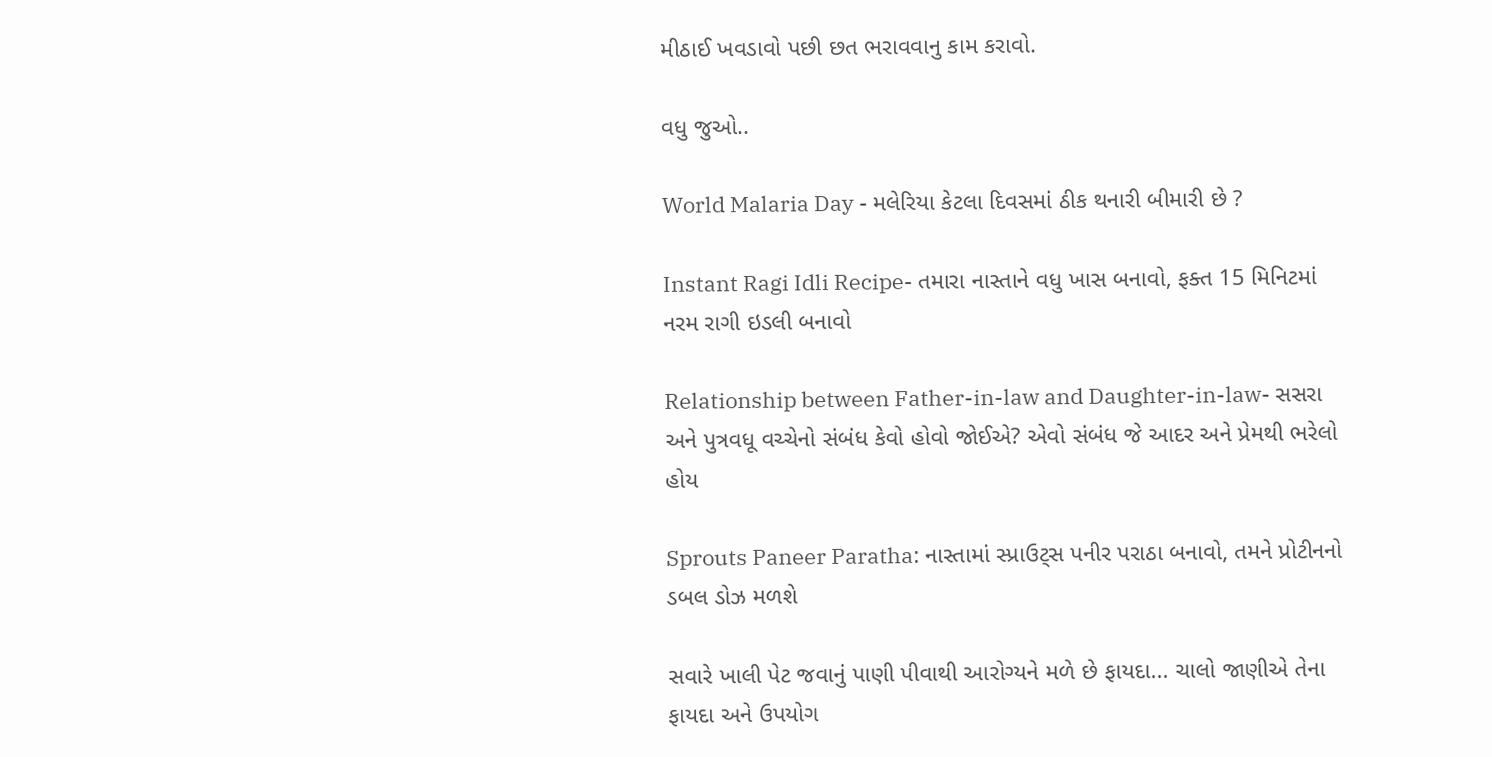મીઠાઈ ખવડાવો પછી છત ભરાવવાનુ કામ કરાવો.

વધુ જુઓ..

World Malaria Day - મલેરિયા કેટલા દિવસમાં ઠીક થનારી બીમારી છે ?

Instant Ragi Idli Recipe- તમારા નાસ્તાને વધુ ખાસ બનાવો, ફક્ત 15 મિનિટમાં નરમ રાગી ઇડલી બનાવો

Relationship between Father-in-law and Daughter-in-law- સસરા અને પુત્રવધૂ વચ્ચેનો સંબંધ કેવો હોવો જોઈએ? એવો સંબંધ જે આદર અને પ્રેમથી ભરેલો હોય

Sprouts Paneer Paratha: નાસ્તામાં સ્પ્રાઉટ્સ પનીર પરાઠા બનાવો, તમને પ્રોટીનનો ડબલ ડોઝ મળશે

સવારે ખાલી પેટ જવાનું પાણી પીવાથી આરોગ્યને મળે છે ફાયદા... ચાલો જાણીએ તેના ફાયદા અને ઉપયોગ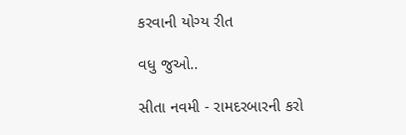કરવાની યોગ્ય રીત

વધુ જુઓ..

સીતા નવમી - રામદરબારની કરો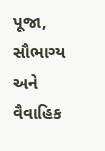પૂજા, સૌભાગ્ય અને વૈવાહિક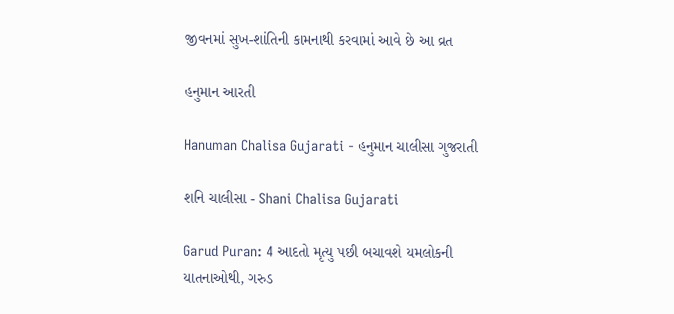જીવનમાં સુખ-શાંતિની કામનાથી કરવામાં આવે છે આ વ્રત

હનુમાન આરતી

Hanuman Chalisa Gujarati - હનુમાન ચાલીસા ગુજરાતી

શનિ ચાલીસા - Shani Chalisa Gujarati

Garud Puran: 4 આદતો મૃત્યુ પછી બચાવશે યમલોકની યાતનાઓથી, ગરુડ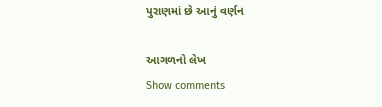પુરાણમાં છે આનું વર્ણન

આગળનો લેખ
Show comments